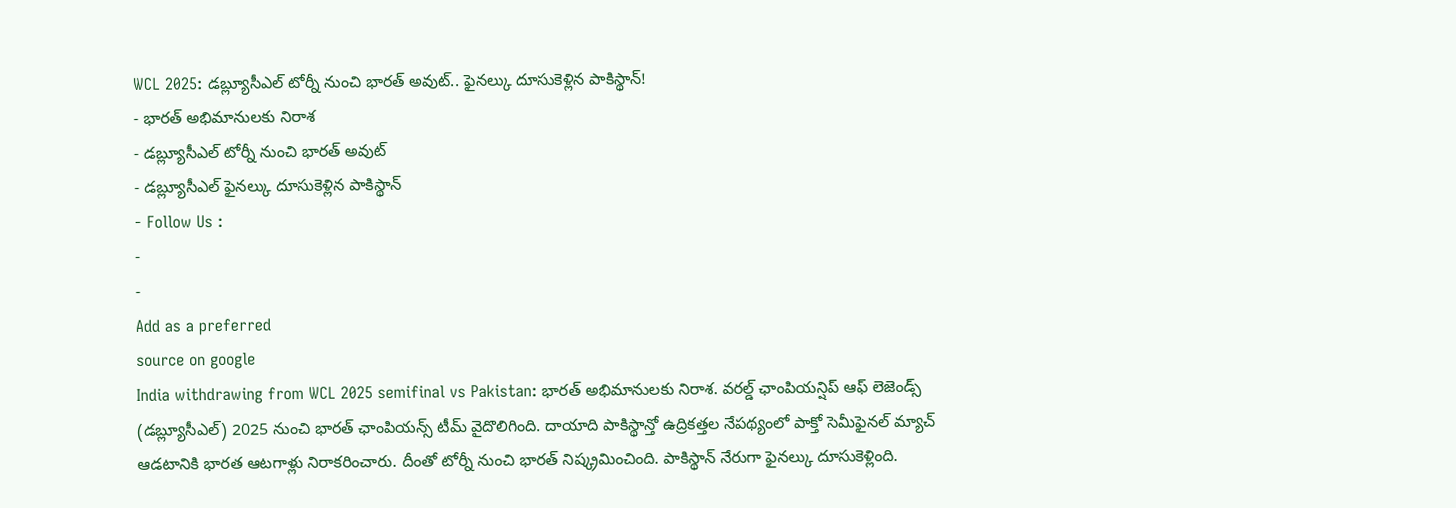WCL 2025: డబ్ల్యూసీఎల్ టోర్నీ నుంచి భారత్ అవుట్.. ఫైనల్కు దూసుకెళ్లిన పాకిస్థాన్!
- భారత్ అభిమానులకు నిరాశ
- డబ్ల్యూసీఎల్ టోర్నీ నుంచి భారత్ అవుట్
- డబ్ల్యూసీఎల్ ఫైనల్కు దూసుకెళ్లిన పాకిస్థాన్
- Follow Us :
-
-
Add as a preferred
source on google
India withdrawing from WCL 2025 semifinal vs Pakistan: భారత్ అభిమానులకు నిరాశ. వరల్డ్ ఛాంపియన్షిప్ ఆఫ్ లెజెండ్స్ (డబ్ల్యూసీఎల్) 2025 నుంచి భారత్ ఛాంపియన్స్ టీమ్ వైదొలిగింది. దాయాది పాకిస్థాన్తో ఉద్రికత్తల నేపథ్యంలో పాక్తో సెమీఫైనల్ మ్యాచ్ ఆడటానికి భారత ఆటగాళ్లు నిరాకరించారు. దీంతో టోర్నీ నుంచి భారత్ నిష్క్రమించింది. పాకిస్థాన్ నేరుగా ఫైనల్కు దూసుకెళ్లింది.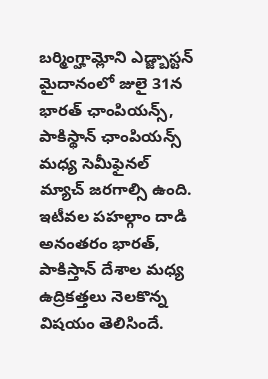బర్మింగ్హామ్లోని ఎడ్జ్బాస్టన్ మైదానంలో జులై 31న భారత్ ఛాంపియన్స్, పాకిస్థాన్ ఛాంపియన్స్ మధ్య సెమీఫైనల్ మ్యాచ్ జరగాల్సి ఉంది.
ఇటీవల పహల్గాం దాడి అనంతరం భారత్, పాకిస్తాన్ దేశాల మధ్య ఉద్రికత్తలు నెలకొన్న విషయం తెలిసిందే.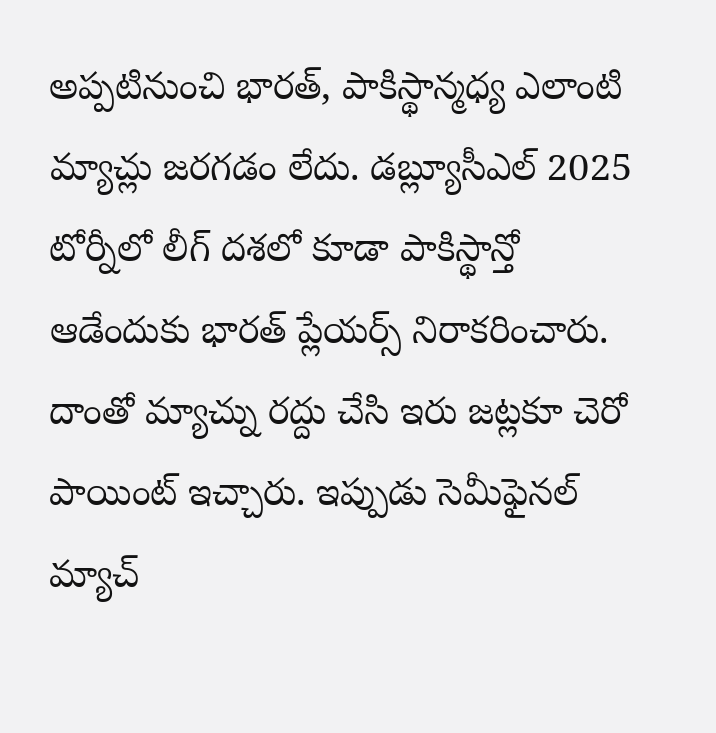అప్పటినుంచి భారత్, పాకిస్థాన్మధ్య ఎలాంటి మ్యాచ్లు జరగడం లేదు. డబ్ల్యూసీఎల్ 2025 టోర్నీలో లీగ్ దశలో కూడా పాకిస్థాన్తో ఆడేందుకు భారత్ ప్లేయర్స్ నిరాకరించారు. దాంతో మ్యాచ్ను రద్దు చేసి ఇరు జట్లకూ చెరో పాయింట్ ఇచ్చారు. ఇప్పుడు సెమీఫైనల్ మ్యాచ్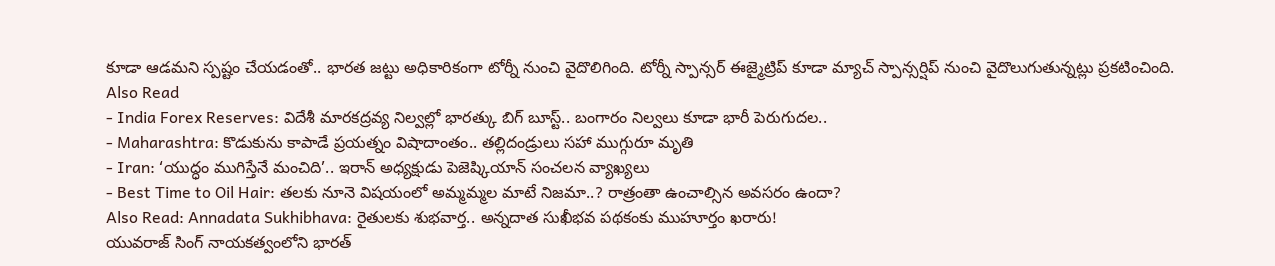కూడా ఆడమని స్పష్టం చేయడంతో.. భారత జట్టు అధికారికంగా టోర్నీ నుంచి వైదొలిగింది. టోర్నీ స్పాన్సర్ ఈజ్మైట్రిప్ కూడా మ్యాచ్ స్పాన్సర్షిప్ నుంచి వైదొలుగుతున్నట్లు ప్రకటించింది.
Also Read
- India Forex Reserves: విదేశీ మారకద్రవ్య నిల్వల్లో భారత్కు బిగ్ బూస్ట్.. బంగారం నిల్వలు కూడా భారీ పెరుగుదల..
- Maharashtra: కొడుకును కాపాడే ప్రయత్నం విషాదాంతం.. తల్లిదండ్రులు సహా ముగ్గురూ మృతి
- Iran: ‘యుద్ధం ముగిస్తేనే మంచిది’.. ఇరాన్ అధ్యక్షుడు పెజెష్కియాన్ సంచలన వ్యాఖ్యలు
- Best Time to Oil Hair: తలకు నూనె విషయంలో అమ్మమ్మల మాటే నిజమా..? రాత్రంతా ఉంచాల్సిన అవసరం ఉందా?
Also Read: Annadata Sukhibhava: రైతులకు శుభవార్త.. అన్నదాత సుఖీభవ పథకంకు ముహూర్తం ఖరారు!
యువరాజ్ సింగ్ నాయకత్వంలోని భారత్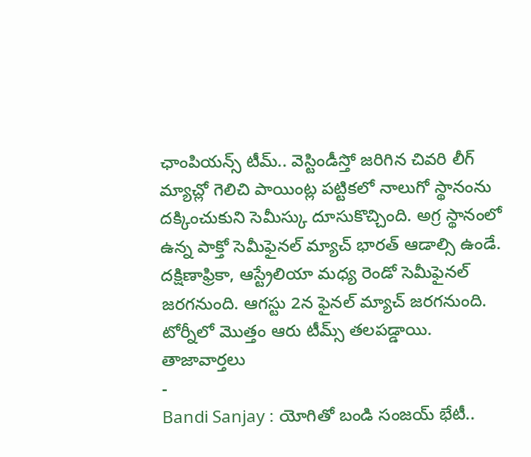ఛాంపియన్స్ టీమ్.. వెస్టిండీస్తో జరిగిన చివరి లీగ్ మ్యాచ్లో గెలిచి పాయింట్ల పట్టికలో నాలుగో స్థానంను దక్కించుకుని సెమీస్కు దూసుకొచ్చింది. అగ్ర స్థానంలో ఉన్న పాక్తో సెమీఫైనల్ మ్యాచ్ భారత్ ఆడాల్సి ఉండే. దక్షిణాఫ్రికా, ఆస్ట్రేలియా మధ్య రెండో సెమీఫైనల్ జరగనుంది. ఆగస్టు 2న ఫైనల్ మ్యాచ్ జరగనుంది. టోర్నీలో మొత్తం ఆరు టీమ్స్ తలపడ్డాయి.
తాజావార్తలు
-
Bandi Sanjay : యోగితో బండి సంజయ్ భేటీ..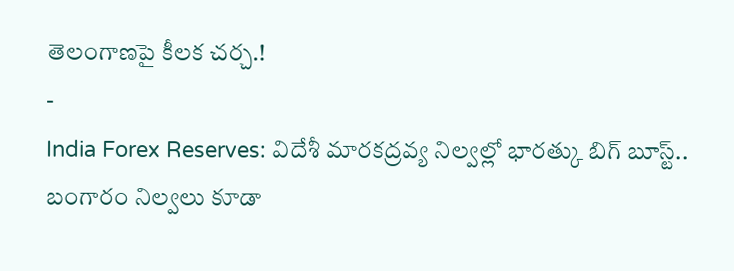తెలంగాణపై కీలక చర్చ.!
-
India Forex Reserves: విదేశీ మారకద్రవ్య నిల్వల్లో భారత్కు బిగ్ బూస్ట్.. బంగారం నిల్వలు కూడా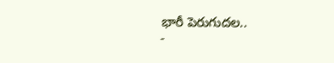భారీ పెరుగుదల..
-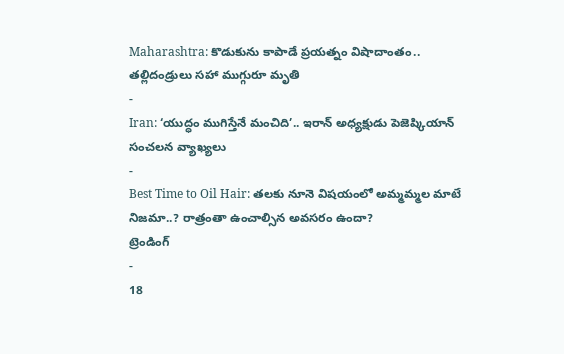Maharashtra: కొడుకును కాపాడే ప్రయత్నం విషాదాంతం.. తల్లిదండ్రులు సహా ముగ్గురూ మృతి
-
Iran: ‘యుద్ధం ముగిస్తేనే మంచిది’.. ఇరాన్ అధ్యక్షుడు పెజెష్కియాన్ సంచలన వ్యాఖ్యలు
-
Best Time to Oil Hair: తలకు నూనె విషయంలో అమ్మమ్మల మాటే నిజమా..? రాత్రంతా ఉంచాల్సిన అవసరం ఉందా?
ట్రెండింగ్
-
18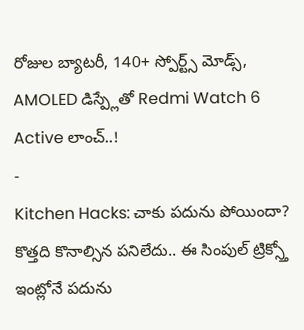రోజుల బ్యాటరీ, 140+ స్పోర్ట్స్ మోడ్స్, AMOLED డిస్ప్లేతో Redmi Watch 6 Active లాంచ్..!
-
Kitchen Hacks: చాకు పదును పోయిందా? కొత్తది కొనాల్సిన పనిలేదు.. ఈ సింపుల్ ట్రిక్స్తో ఇంట్లోనే పదును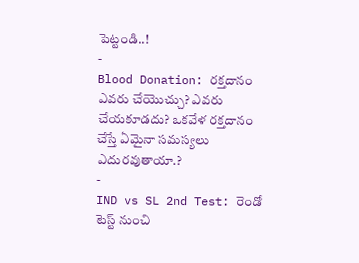పెట్టండి..!
-
Blood Donation: రక్తదానం ఎవరు చేయొచ్చు? ఎవరు చేయకూడదు? ఒకవేళ రక్తదానం చేస్తే ఏమైనా సమస్యలు ఎదురవుతాయా.?
-
IND vs SL 2nd Test: రెండో టెస్ట్ నుంచి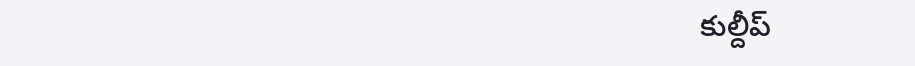కుల్దీప్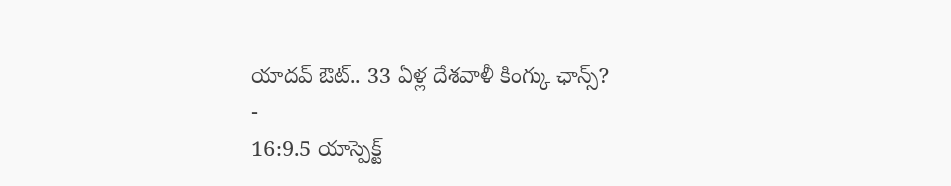యాదవ్ ఔట్.. 33 ఏళ్ల దేశవాళీ కింగ్కు ఛాన్స్?
-
16:9.5 యాస్పెక్ట్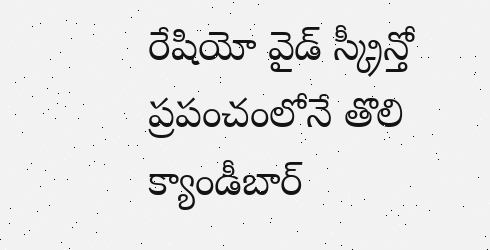రేషియో వైడ్ స్క్రీన్తో ప్రపంచంలోనే తొలి క్యాండీబార్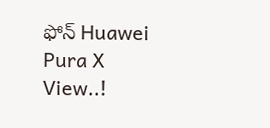ఫోన్ Huawei Pura X View..!